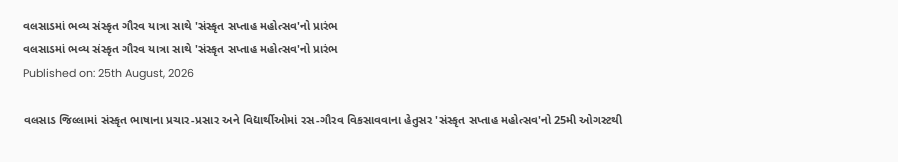વલસાડમાં ભવ્ય સંસ્કૃત ગૌરવ યાત્રા સાથે 'સંસ્કૃત સપ્તાહ મહોત્સવ'નો પ્રારંભ
વલસાડમાં ભવ્ય સંસ્કૃત ગૌરવ યાત્રા સાથે 'સંસ્કૃત સપ્તાહ મહોત્સવ'નો પ્રારંભ
Published on: 25th August, 2026

વલસાડ જિલ્લામાં સંસ્કૃત ભાષાના પ્રચાર-પ્રસાર અને વિદ્યાર્થીઓમાં રસ-ગૌરવ વિકસાવવાના હેતુસર 'સંસ્કૃત સપ્તાહ મહોત્સવ'નો 25મી ઓગસ્ટથી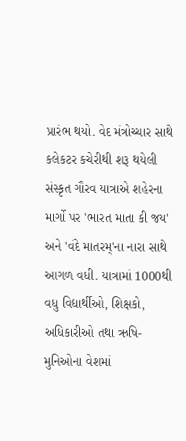પ્રારંભ થયો. વેદ મંત્રોચ્ચાર સાથે કલેકટર કચેરીથી શરૂ થયેલી સંસ્કૃત ગૌરવ યાત્રાએ શહેરના માર્ગો પર 'ભારત માતા કી જય' અને 'વંદે માતરમ્'ના નારા સાથે આગળ વધી. યાત્રામાં 1000થી વધુ વિદ્યાર્થીઓ, શિક્ષકો, અધિકારીઓ તથા ઋષિ-મુનિઓના વેશમાં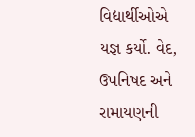વિદ્યાર્થીઓએ યજ્ઞ કર્યો. વેદ, ઉપનિષદ અને રામાયણની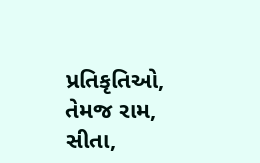પ્રતિકૃતિઓ, તેમજ રામ, સીતા,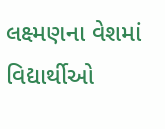લક્ષ્મણના વેશમાં વિદ્યાર્થીઓ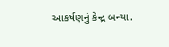આકર્ષણનું કેન્દ્ર બન્યા.